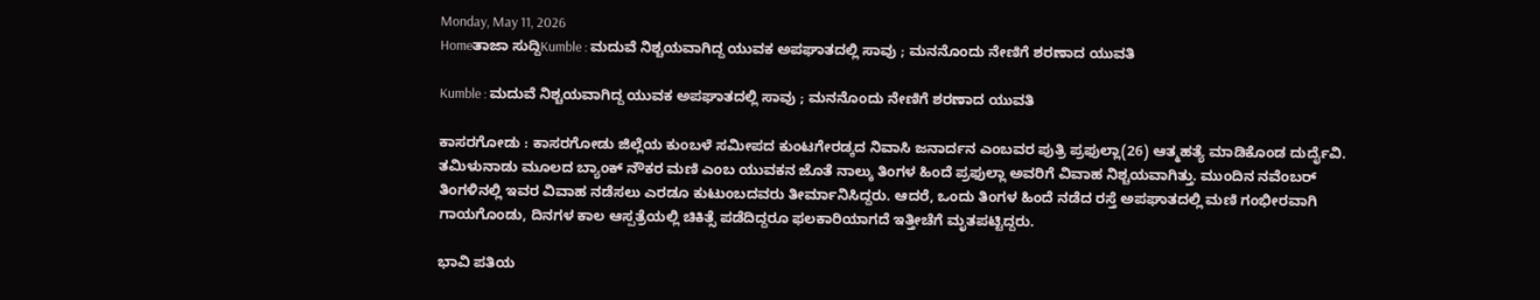Monday, May 11, 2026
Homeತಾಜಾ ಸುದ್ದಿKumble : ಮದುವೆ ನಿಶ್ಚಯವಾಗಿದ್ದ ಯುವಕ ಅಪಘಾತದಲ್ಲಿ ಸಾವು ; ಮನನೊಂದು ನೇಣಿಗೆ ಶರಣಾದ ಯುವತಿ

Kumble : ಮದುವೆ ನಿಶ್ಚಯವಾಗಿದ್ದ ಯುವಕ ಅಪಘಾತದಲ್ಲಿ ಸಾವು ; ಮನನೊಂದು ನೇಣಿಗೆ ಶರಣಾದ ಯುವತಿ

ಕಾಸರಗೋಡು : ಕಾಸರಗೋಡು ಜಿಲ್ಲೆಯ ಕುಂಬಳೆ ಸಮೀಪದ ಕುಂಟಗೇರಡ್ಕದ ನಿವಾಸಿ ಜನಾರ್ದನ ಎಂಬವರ ಪುತ್ರಿ ಪ್ರಫುಲ್ಲಾ(26) ಆತ್ಮಹತ್ಯೆ ಮಾಡಿಕೊಂಡ ದುರ್ದೈವಿ. ತಮಿಳುನಾಡು ಮೂಲದ ಬ್ಯಾಂಕ್ ನೌಕರ ಮಣಿ ಎಂಬ ಯುವಕನ ಜೊತೆ ನಾಲ್ಕು ತಿಂಗಳ ಹಿಂದೆ ಪ್ರಫುಲ್ಲಾ ಅವರಿಗೆ ವಿವಾಹ ನಿಶ್ಚಯವಾಗಿತ್ತು. ಮುಂದಿನ ನವೆಂಬರ್ ತಿಂಗಳಿನಲ್ಲಿ ಇವರ ವಿವಾಹ ನಡೆಸಲು ಎರಡೂ ಕುಟುಂಬದವರು ತೀರ್ಮಾನಿಸಿದ್ದರು. ಆದರೆ, ಒಂದು ತಿಂಗಳ ಹಿಂದೆ ನಡೆದ ರಸ್ತೆ ಅಪಘಾತದಲ್ಲಿ ಮಣಿ ಗಂಭೀರವಾಗಿ ಗಾಯಗೊಂಡು, ದಿನಗಳ ಕಾಲ ಆಸ್ಪತ್ರೆಯಲ್ಲಿ ಚಿಕಿತ್ಸೆ ಪಡೆದಿದ್ದರೂ ಫಲಕಾರಿಯಾಗದೆ ಇತ್ತೀಚೆಗೆ ಮೃತಪಟ್ಟಿದ್ದರು.

ಭಾವಿ ಪತಿಯ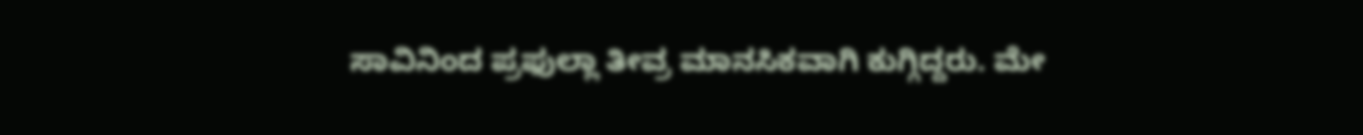ಸಾವಿನಿಂದ ಪ್ರಫುಲ್ಲಾ ತೀವ್ರ ಮಾನಸಿಕವಾಗಿ ಕುಗ್ಗಿದ್ದರು. ಮೇ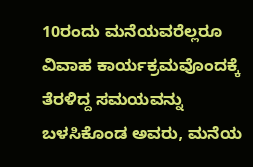10ರಂದು ಮನೆಯವರೆಲ್ಲರೂ ವಿವಾಹ ಕಾರ್ಯಕ್ರಮವೊಂದಕ್ಕೆ ತೆರಳಿದ್ದ ಸಮಯವನ್ನು ಬಳಸಿಕೊಂಡ ಅವರು, ಮನೆಯ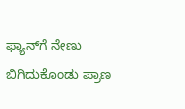ಫ್ಯಾನ್‌ಗೆ ನೇಣು ಬಿಗಿದುಕೊಂಡು ಪ್ರಾಣ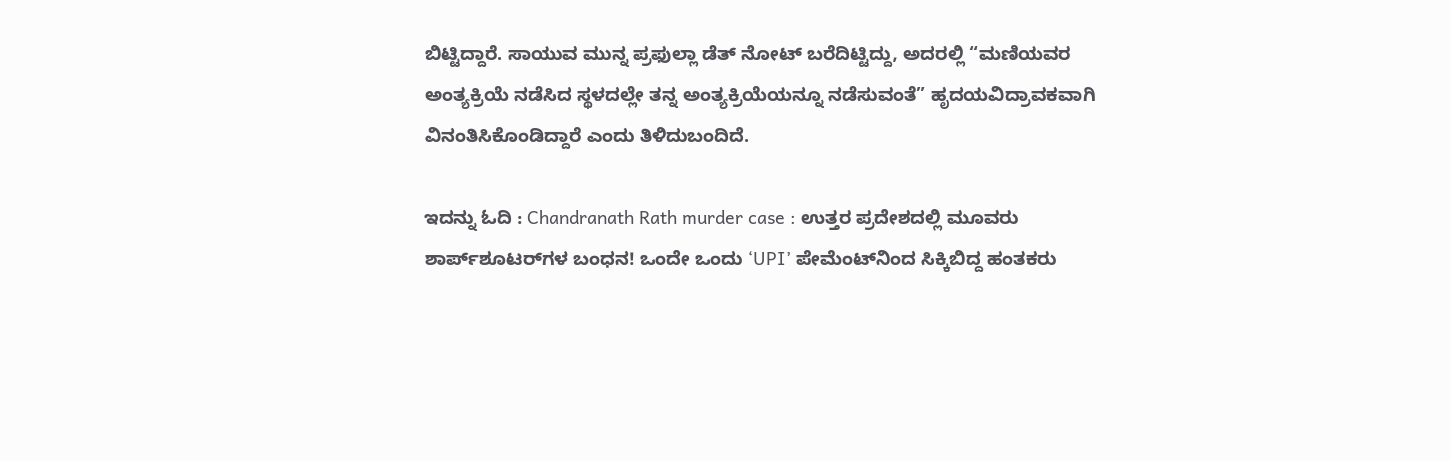ಬಿಟ್ಟಿದ್ದಾರೆ. ಸಾಯುವ ಮುನ್ನ ಪ್ರಫುಲ್ಲಾ ಡೆತ್ ನೋಟ್ ಬರೆದಿಟ್ಟಿದ್ದು, ಅದರಲ್ಲಿ “ಮಣಿಯವರ ಅಂತ್ಯಕ್ರಿಯೆ ನಡೆಸಿದ ಸ್ಥಳದಲ್ಲೇ ತನ್ನ ಅಂತ್ಯಕ್ರಿಯೆಯನ್ನೂ ನಡೆಸುವಂತೆ” ಹೃದಯವಿದ್ರಾವಕವಾಗಿ ವಿನಂತಿಸಿಕೊಂಡಿದ್ದಾರೆ ಎಂದು ತಿಳಿದುಬಂದಿದೆ.

ಇದನ್ನು ಓದಿ : Chandranath Rath murder case : ಉತ್ತರ ಪ್ರದೇಶದಲ್ಲಿ ಮೂವರು ಶಾರ್ಪ್‌ಶೂಟರ್‌ಗಳ ಬಂಧನ! ಒಂದೇ ಒಂದು ‘UPI’ ಪೇಮೆಂಟ್‌ನಿಂದ ಸಿಕ್ಕಿಬಿದ್ದ ಹಂತಕರು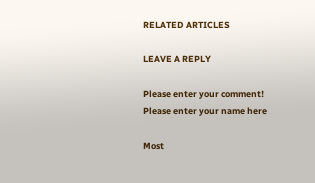RELATED ARTICLES

LEAVE A REPLY

Please enter your comment!
Please enter your name here

Most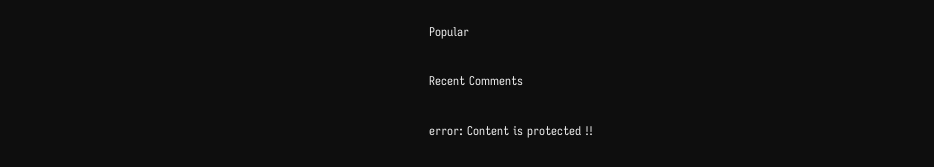Popular

Recent Comments

error: Content is protected !!